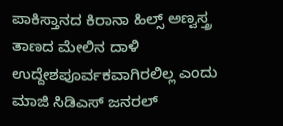ಪಾಕಿಸ್ತಾನದ ಕಿರಾನಾ ಹಿಲ್ಸ್ ಅಣ್ವಸ್ತ್ರ ತಾಣದ ಮೇಲಿನ ದಾಳಿ ಉದ್ದೇಶಪೂರ್ವಕವಾಗಿರಲಿಲ್ಲ ಎಂದು ಮಾಜಿ ಸಿಡಿಎಸ್ ಜನರಲ್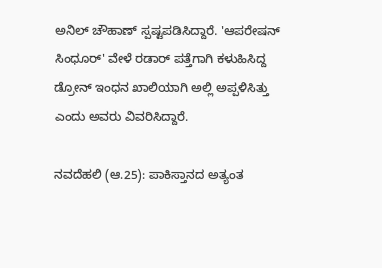ಅನಿಲ್ ಚೌಹಾಣ್ ಸ್ಪಷ್ಟಪಡಿಸಿದ್ದಾರೆ. 'ಆಪರೇಷನ್ ಸಿಂಧೂರ್' ವೇಳೆ ರಡಾರ್ ಪತ್ತೆಗಾಗಿ ಕಳುಹಿಸಿದ್ದ ಡ್ರೋನ್ ಇಂಧನ ಖಾಲಿಯಾಗಿ ಅಲ್ಲಿ ಅಪ್ಪಳಿಸಿತ್ತು ಎಂದು ಅವರು ವಿವರಿಸಿದ್ದಾರೆ.

ನವದೆಹಲಿ (ಆ.25): ಪಾಕಿಸ್ತಾನದ ಅತ್ಯಂತ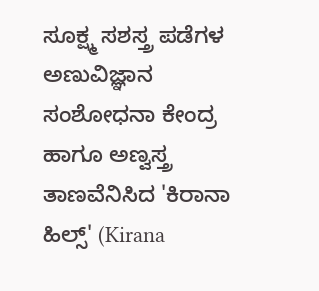ಸೂಕ್ಷ್ಮ ಸಶಸ್ತ್ರ ಪಡೆಗಳ ಅಣುವಿಜ್ಞಾನ ಸಂಶೋಧನಾ ಕೇಂದ್ರ ಹಾಗೂ ಅಣ್ವಸ್ತ್ರ ತಾಣವೆನಿಸಿದ 'ಕಿರಾನಾ ಹಿಲ್ಸ್' (Kirana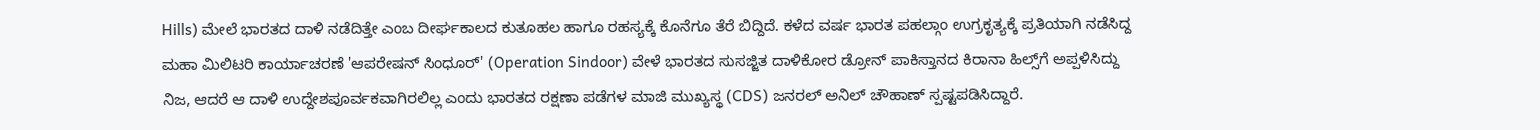Hills) ಮೇಲೆ ಭಾರತದ ದಾಳಿ ನಡೆದಿತ್ತೇ ಎಂಬ ದೀರ್ಘಕಾಲದ ಕುತೂಹಲ ಹಾಗೂ ರಹಸ್ಯಕ್ಕೆ ಕೊನೆಗೂ ತೆರೆ ಬಿದ್ದಿದೆ. ಕಳೆದ ವರ್ಷ ಭಾರತ ಪಹಲ್ಗಾಂ ಉಗ್ರಕೃತ್ಯಕ್ಕೆ ಪ್ರತಿಯಾಗಿ ನಡೆಸಿದ್ದ ಮಹಾ ಮಿಲಿಟರಿ ಕಾರ್ಯಾಚರಣೆ 'ಆಪರೇಷನ್ ಸಿಂಧೂರ್' (Operation Sindoor) ವೇಳೆ ಭಾರತದ ಸುಸಜ್ಜಿತ ದಾಳಿಕೋರ ಡ್ರೋನ್ ಪಾಕಿಸ್ತಾನದ ಕಿರಾನಾ ಹಿಲ್ಸ್‌ಗೆ ಅಪ್ಪಳಿಸಿದ್ದು ನಿಜ, ಆದರೆ ಆ ದಾಳಿ ಉದ್ದೇಶಪೂರ್ವಕವಾಗಿರಲಿಲ್ಲ ಎಂದು ಭಾರತದ ರಕ್ಷಣಾ ಪಡೆಗಳ ಮಾಜಿ ಮುಖ್ಯಸ್ಥ (CDS) ಜನರಲ್ ಅನಿಲ್ ಚೌಹಾಣ್ ಸ್ಪಷ್ಟಪಡಿಸಿದ್ದಾರೆ.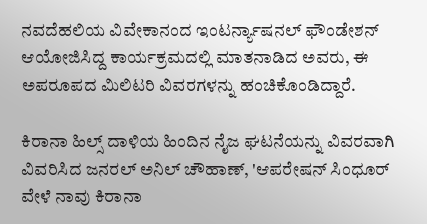ನವದೆಹಲಿಯ ವಿವೇಕಾನಂದ ಇಂಟರ್ನ್ಯಾಷನಲ್ ಫೌಂಡೇಶನ್ ಆಯೋಜಿಸಿದ್ದ ಕಾರ್ಯಕ್ರಮದಲ್ಲಿ ಮಾತನಾಡಿದ ಅವರು, ಈ ಅಪರೂಪದ ಮಿಲಿಟರಿ ವಿವರಗಳನ್ನು ಹಂಚಿಕೊಂಡಿದ್ದಾರೆ.

ಕಿರಾನಾ ಹಿಲ್ಸ್ ದಾಳಿಯ ಹಿಂದಿನ ನೈಜ ಘಟನೆಯನ್ನು ವಿವರವಾಗಿ ವಿವರಿಸಿದ ಜನರಲ್ ಅನಿಲ್ ಚೌಹಾಣ್, 'ಆಪರೇಷನ್ ಸಿಂಧೂರ್ ವೇಳೆ ನಾವು ಕಿರಾನಾ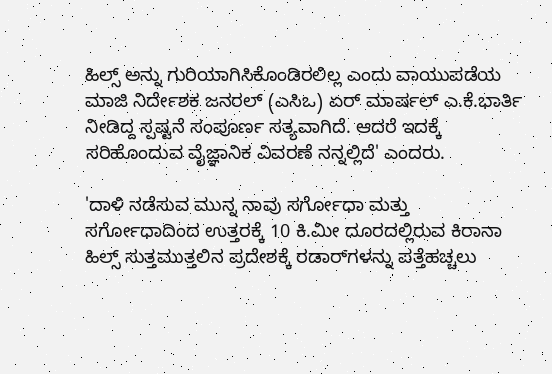ಹಿಲ್ಸ್ ಅನ್ನು ಗುರಿಯಾಗಿಸಿಕೊಂಡಿರಲಿಲ್ಲ ಎಂದು ವಾಯುಪಡೆಯ ಮಾಜಿ ನಿರ್ದೇಶಕ ಜನರಲ್ (ಎಸಿಒ) ಏರ್ ಮಾರ್ಷಲ್ ಎ.ಕೆ.ಭಾರ್ತಿ ನೀಡಿದ್ದ ಸ್ಪಷ್ಟನೆ ಸಂಪೂರ್ಣ ಸತ್ಯವಾಗಿದೆ. ಆದರೆ ಇದಕ್ಕೆ ಸರಿಹೊಂದುವ ವೈಜ್ಞಾನಿಕ ವಿವರಣೆ ನನ್ನಲ್ಲಿದೆ' ಎಂದರು.

'ದಾಳಿ ನಡೆಸುವ ಮುನ್ನ ನಾವು ಸರ್ಗೋಧಾ ಮತ್ತು ಸರ್ಗೋಧಾದಿಂದ ಉತ್ತರಕ್ಕೆ 10 ಕಿ.ಮೀ ದೂರದಲ್ಲಿರುವ ಕಿರಾನಾ ಹಿಲ್ಸ್ ಸುತ್ತಮುತ್ತಲಿನ ಪ್ರದೇಶಕ್ಕೆ ರಡಾರ್‌ಗಳನ್ನು ಪತ್ತೆಹಚ್ಚಲು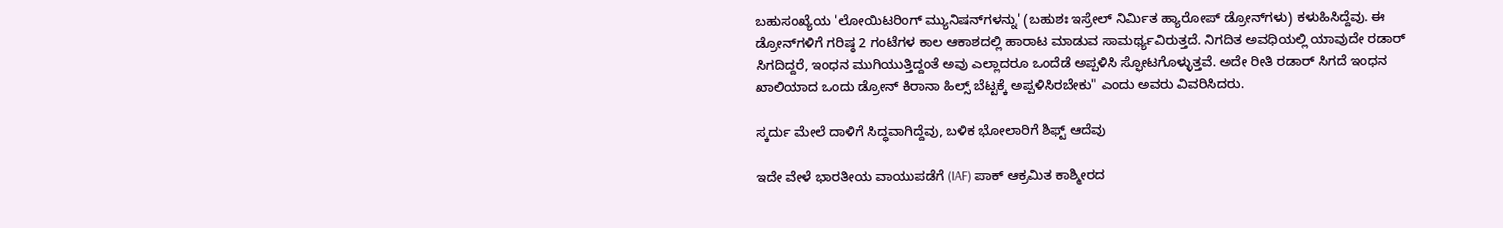ಬಹುಸಂಖ್ಯೆಯ 'ಲೋಯಿಟರಿಂಗ್ ಮ್ಯುನಿಷನ್‌ಗಳನ್ನು' (ಬಹುಶಃ ಇಸ್ರೇಲ್ ನಿರ್ಮಿತ ಹ್ಯಾರೋಪ್ ಡ್ರೋನ್‌ಗಳು) ಕಳುಹಿಸಿದ್ದೆವು. ಈ ಡ್ರೋನ್‌ಗಳಿಗೆ ಗರಿಷ್ಠ 2 ಗಂಟೆಗಳ ಕಾಲ ಆಕಾಶದಲ್ಲಿ ಹಾರಾಟ ಮಾಡುವ ಸಾಮರ್ಥ್ಯವಿರುತ್ತದೆ. ನಿಗದಿತ ಅವಧಿಯಲ್ಲಿ ಯಾವುದೇ ರಡಾರ್ ಸಿಗದಿದ್ದರೆ, ಇಂಧನ ಮುಗಿಯುತ್ತಿದ್ದಂತೆ ಅವು ಎಲ್ಲಾದರೂ ಒಂದೆಡೆ ಅಪ್ಪಳಿಸಿ ಸ್ಫೋಟಗೊಳ್ಳುತ್ತವೆ. ಅದೇ ರೀತಿ ರಡಾರ್ ಸಿಗದೆ ಇಂಧನ ಖಾಲಿಯಾದ ಒಂದು ಡ್ರೋನ್ ಕಿರಾನಾ ಹಿಲ್ಸ್ ಬೆಟ್ಟಕ್ಕೆ ಅಪ್ಪಳಿಸಿರಬೇಕು" ಎಂದು ಅವರು ವಿವರಿಸಿದರು.

ಸ್ಕರ್ದು ಮೇಲೆ ದಾಳಿಗೆ ಸಿದ್ಧವಾಗಿದ್ದೆವು, ಬಳಿಕ ಭೋಲಾರಿಗೆ ಶಿಫ್ಟ್‌ ಆದೆವು

ಇದೇ ವೇಳೆ ಭಾರತೀಯ ವಾಯುಪಡೆಗೆ (IAF) ಪಾಕ್ ಆಕ್ರಮಿತ ಕಾಶ್ಮೀರದ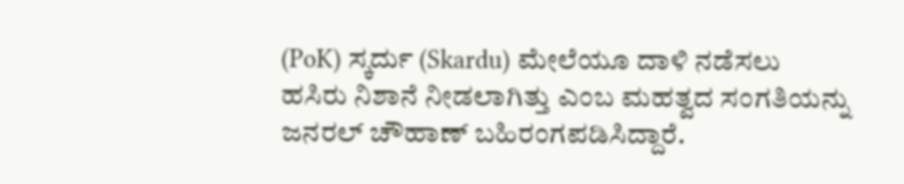(PoK) ಸ್ಕರ್ದು (Skardu) ಮೇಲೆಯೂ ದಾಳಿ ನಡೆಸಲು ಹಸಿರು ನಿಶಾನೆ ನೀಡಲಾಗಿತ್ತು ಎಂಬ ಮಹತ್ವದ ಸಂಗತಿಯನ್ನು ಜನರಲ್ ಚೌಹಾಣ್ ಬಹಿರಂಗಪಡಿಸಿದ್ದಾರೆ.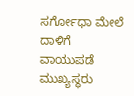ಸರ್ಗೋಧಾ ಮೇಲೆ ದಾಳಿಗೆ ವಾಯುಪಡೆ ಮುಖ್ಯಸ್ಥರು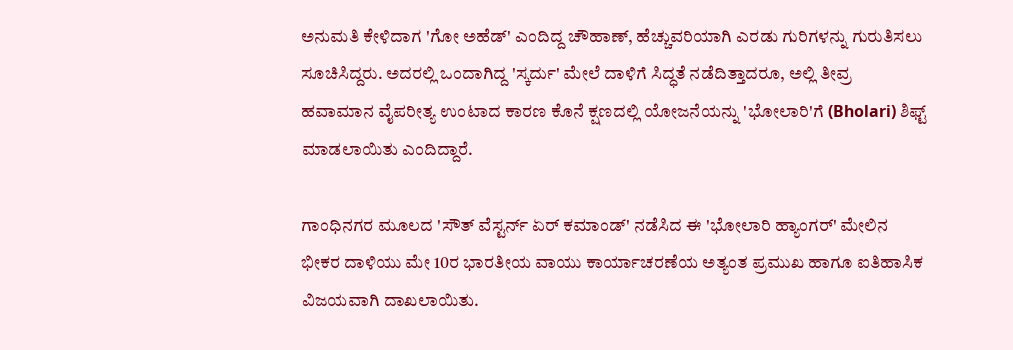ಅನುಮತಿ ಕೇಳಿದಾಗ 'ಗೋ ಅಹೆಡ್‌' ಎಂದಿದ್ದ ಚೌಹಾಣ್, ಹೆಚ್ಚುವರಿಯಾಗಿ ಎರಡು ಗುರಿಗಳನ್ನು ಗುರುತಿಸಲು ಸೂಚಿಸಿದ್ದರು. ಅದರಲ್ಲಿ ಒಂದಾಗಿದ್ದ 'ಸ್ಕರ್ದು' ಮೇಲೆ ದಾಳಿಗೆ ಸಿದ್ಧತೆ ನಡೆದಿತ್ತಾದರೂ, ಅಲ್ಲಿ ತೀವ್ರ ಹವಾಮಾನ ವೈಪರೀತ್ಯ ಉಂಟಾದ ಕಾರಣ ಕೊನೆ ಕ್ಷಣದಲ್ಲಿ ಯೋಜನೆಯನ್ನು 'ಭೋಲಾರಿ'ಗೆ (Bholari) ಶಿಫ್ಟ್‌ ಮಾಡಲಾಯಿತು ಎಂದಿದ್ದಾರೆ.

ಗಾಂಧಿನಗರ ಮೂಲದ 'ಸೌತ್ ವೆಸ್ಟರ್ನ್ ಏರ್ ಕಮಾಂಡ್' ನಡೆಸಿದ ಈ 'ಭೋಲಾರಿ ಹ್ಯಾಂಗರ್' ಮೇಲಿನ ಭೀಕರ ದಾಳಿಯು ಮೇ 10ರ ಭಾರತೀಯ ವಾಯು ಕಾರ್ಯಾಚರಣೆಯ ಅತ್ಯಂತ ಪ್ರಮುಖ ಹಾಗೂ ಐತಿಹಾಸಿಕ ವಿಜಯವಾಗಿ ದಾಖಲಾಯಿತು.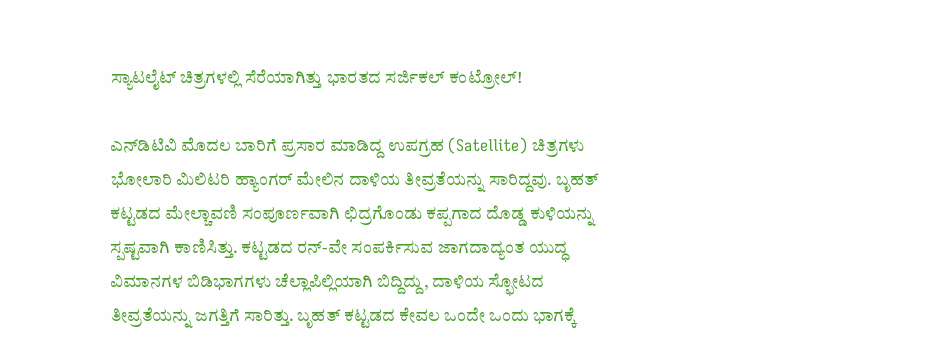ಸ್ಯಾಟಲೈಟ್ ಚಿತ್ರಗಳಲ್ಲಿ ಸೆರೆಯಾಗಿತ್ತು ಭಾರತದ ಸರ್ಜಿಕಲ್ ಕಂಟ್ರೋಲ್!

ಎನ್‌ಡಿಟಿವಿ ಮೊದಲ ಬಾರಿಗೆ ಪ್ರಸಾರ ಮಾಡಿದ್ದ ಉಪಗ್ರಹ (Satellite) ಚಿತ್ರಗಳು ಭೋಲಾರಿ ಮಿಲಿಟರಿ ಹ್ಯಾಂಗರ್ ಮೇಲಿನ ದಾಳಿಯ ತೀವ್ರತೆಯನ್ನು ಸಾರಿದ್ದವು. ಬೃಹತ್ ಕಟ್ಟಡದ ಮೇಲ್ಚಾವಣಿ ಸಂಪೂರ್ಣವಾಗಿ ಛಿದ್ರಗೊಂಡು ಕಪ್ಪಗಾದ ದೊಡ್ಡ ಕುಳಿಯನ್ನು ಸ್ಪಷ್ಟವಾಗಿ ಕಾಣಿಸಿತ್ತು. ಕಟ್ಟಡದ ರನ್-ವೇ ಸಂಪರ್ಕಿಸುವ ಜಾಗದಾದ್ಯಂತ ಯುದ್ಧ ವಿಮಾನಗಳ ಬಿಡಿಭಾಗಗಳು ಚೆಲ್ಲಾಪಿಲ್ಲಿಯಾಗಿ ಬಿದ್ದಿದ್ದು, ದಾಳಿಯ ಸ್ಫೋಟದ ತೀವ್ರತೆಯನ್ನು ಜಗತ್ತಿಗೆ ಸಾರಿತ್ತು. ಬೃಹತ್ ಕಟ್ಟಡದ ಕೇವಲ ಒಂದೇ ಒಂದು ಭಾಗಕ್ಕೆ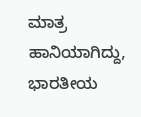ಮಾತ್ರ ಹಾನಿಯಾಗಿದ್ದು, ಭಾರತೀಯ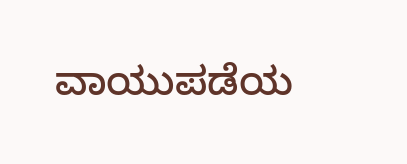ವಾಯುಪಡೆಯ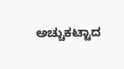ಅಚ್ಚುಕಟ್ಟಾದ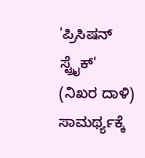'ಪ್ರಿಸಿಷನ್ ಸ್ಟ್ರೈಕ್' (ನಿಖರ ದಾಳಿ) ಸಾಮರ್ಥ್ಯಕ್ಕೆ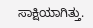ಸಾಕ್ಷಿಯಾಗಿತ್ತು.